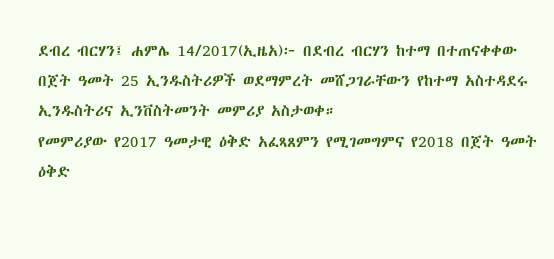ደብረ ብርሃን፤ ሐምሌ 14/2017(ኢዜአ)፦ በደብረ ብርሃን ከተማ በተጠናቀቀው በጀት ዓመት 25 ኢንዱስትሪዎች ወደማምረት መሸጋገራቸውን የከተማ አስተዳደሩ ኢንዱስትሪና ኢንቨስትመንት መምሪያ አስታወቀ።
የመምሪያው የ2017 ዓመታዊ ዕቅድ አፈጻጸምን የሚገመግምና የ2018 በጀት ዓመት ዕቅድ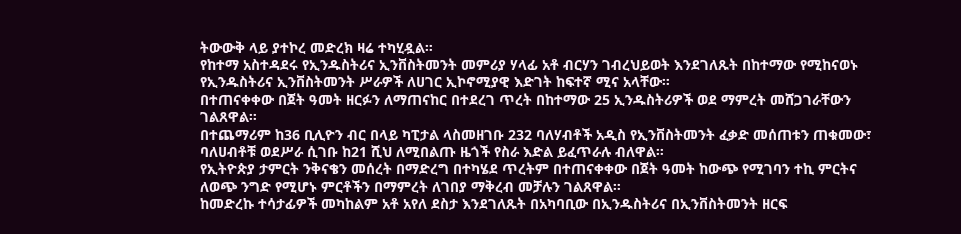ትውውቅ ላይ ያተኮረ መድረክ ዛሬ ተካሂዷል።
የከተማ አስተዳደሩ የኢንዱስትሪና ኢንቨስትመንት መምሪያ ሃላፊ አቶ ብርሃን ገብረህይወት እንደገለጹት በከተማው የሚከናወኑ የኢንዱስትሪና ኢንቨስትመንት ሥራዎች ለሀገር ኢኮኖሚያዊ እድገት ከፍተኛ ሚና አላቸው።
በተጠናቀቀው በጀት ዓመት ዘርፉን ለማጠናከር በተደረገ ጥረት በከተማው 25 ኢንዱስትሪዎች ወደ ማምረት መሸጋገራቸውን ገልጸዋል።
በተጨማሪም ከ36 ቢሊዮን ብር በላይ ካፒታል ላስመዘገቡ 232 ባለሃብቶች አዲስ የኢንቨስትመንት ፈቃድ መሰጠቱን ጠቁመው፣ ባለሀብቶቹ ወደሥራ ሲገቡ ከ21 ሺህ ለሚበልጡ ዜጎች የስራ እድል ይፈጥራሉ ብለዋል።
የኢትዮጵያ ታምርት ንቅናቄን መሰረት በማድረግ በተካሄደ ጥረትም በተጠናቀቀው በጀት ዓመት ከውጭ የሚገባን ተኪ ምርትና ለወጭ ንግድ የሚሆኑ ምርቶችን በማምረት ለገበያ ማቅረብ መቻሉን ገልጸዋል።
ከመድረኩ ተሳታፊዎች መካከልም አቶ አየለ ደስታ እንደገለጹት በአካባቢው በኢንዱስትሪና በኢንቨስትመንት ዘርፍ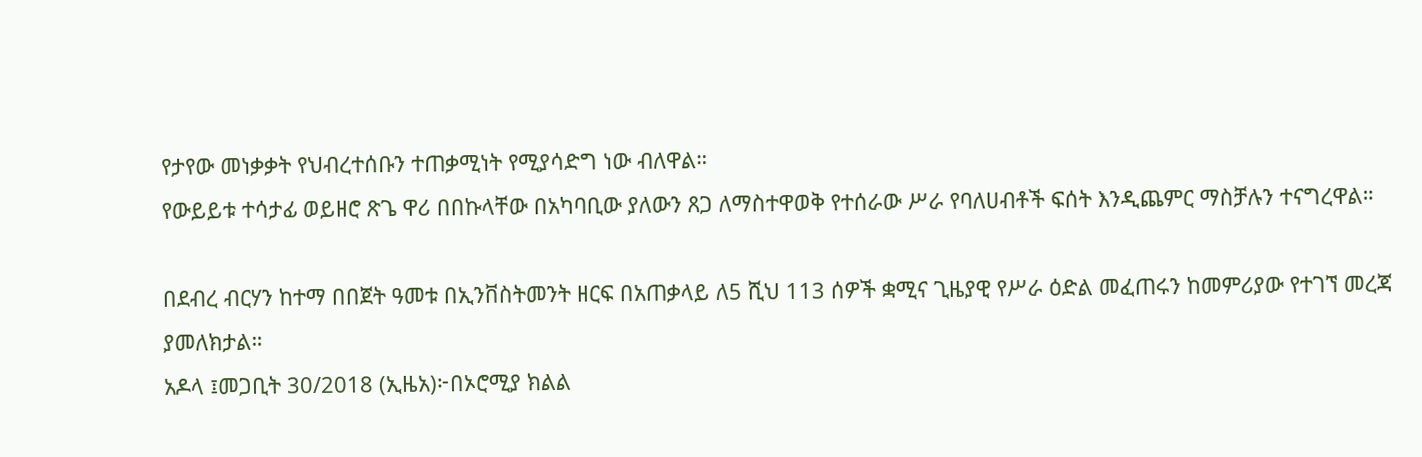የታየው መነቃቃት የህብረተሰቡን ተጠቃሚነት የሚያሳድግ ነው ብለዋል።
የውይይቱ ተሳታፊ ወይዘሮ ጽጌ ዋሪ በበኩላቸው በአካባቢው ያለውን ጸጋ ለማስተዋወቅ የተሰራው ሥራ የባለሀብቶች ፍሰት እንዲጨምር ማስቻሉን ተናግረዋል።

በደብረ ብርሃን ከተማ በበጀት ዓመቱ በኢንቨስትመንት ዘርፍ በአጠቃላይ ለ5 ሺህ 113 ሰዎች ቋሚና ጊዜያዊ የሥራ ዕድል መፈጠሩን ከመምሪያው የተገኘ መረጃ ያመለክታል።
አዶላ ፤መጋቢት 30/2018 (ኢዜአ)፦በኦሮሚያ ክልል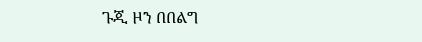ጉጂ ዞን በበልግ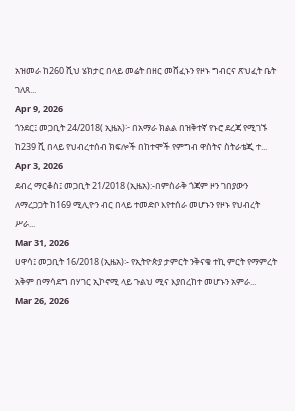አዝመራ ከ260 ሺህ ሄክታር በላይ መሬት በዘር መሸፈኑን የዞኑ ግብርና ጽህፈት ቤት ገለጸ...
Apr 9, 2026
ጎንደር፤ መጋቢት 24/2018( ኢዜአ)፦ በአማራ ክልል በዝቅተኛ የኑሮ ደረጃ የሚገኙ ከ239 ሺ በላይ የህብረተሰብ ክፍሎች በከተሞች የምግብ ዋስትና ስትራቴጂ ተ...
Apr 3, 2026
ደብረ ማርቆስ፤ መጋቢት 21/2018 (ኢዜአ):-በምስራቅ ጎጃም ዞን ገበያውን ለማረጋጋት ከ169 ሚሊዮን ብር በላይ ተመድቦ እየተሰራ መሆኑን የዞኑ የህብረት ሥራ...
Mar 31, 2026
ሀዋሳ፤ መጋቢት 16/2018 (ኢዜአ)፡- የኢትዮጵያ ታምርት ንቅናቄ ተኪ ምርት የማምረት አቅም በማሳደግ በሃገር ኢኮኖሚ ላይ ጉልህ ሚና እያበረከተ መሆኑን አምራ...
Mar 26, 2026